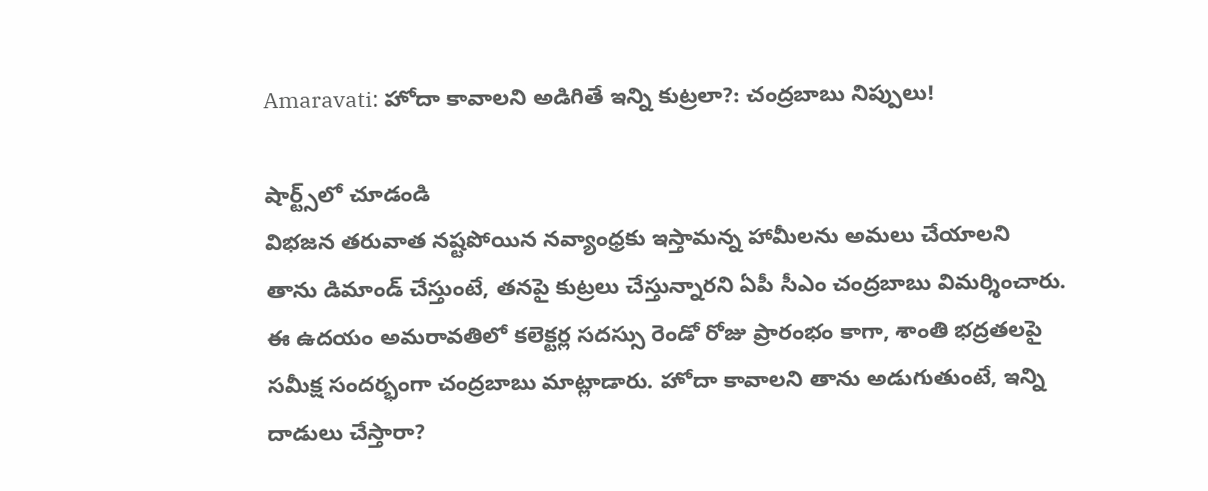Amaravati: హోదా కావాలని అడిగితే ఇన్ని కుట్రలా?: చంద్రబాబు నిప్పులు!

షార్ట్స్‌లో చూడండి
విభజన తరువాత నష్టపోయిన నవ్యాంధ్రకు ఇస్తామన్న హామీలను అమలు చేయాలని తాను డిమాండ్ చేస్తుంటే, తనపై కుట్రలు చేస్తున్నారని ఏపీ సీఎం చంద్రబాబు విమర్శించారు. ఈ ఉదయం అమరావతిలో కలెక్టర్ల సదస్సు రెండో రోజు ప్రారంభం కాగా, శాంతి భద్రతలపై సమీక్ష సందర్భంగా చంద్రబాబు మాట్లాడారు. హోదా కావాలని తాను అడుగుతుంటే, ఇన్ని దాడులు చేస్తారా?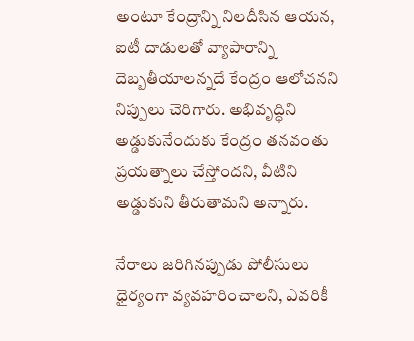అంటూ కేంద్రాన్ని నిలదీసిన ఆయన, ఐటీ దాడులతో వ్యాపారాన్ని దెబ్బతీయాలన్నదే కేంద్రం ఆలోచనని నిప్పులు చెరిగారు. అభివృద్ధిని అడ్డుకునేందుకు కేంద్రం తనవంతు ప్రయత్నాలు చేస్తోందని, వీటిని అడ్డుకుని తీరుతామని అన్నారు.

నేరాలు జరిగినప్పుడు పోలీసులు ధైర్యంగా వ్యవహరించాలని, ఎవరికీ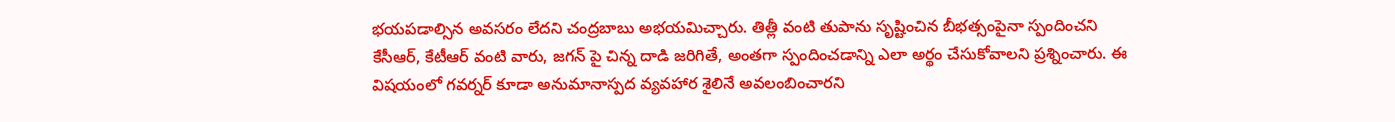భయపడాల్సిన అవసరం లేదని చంద్రబాబు అభయమిచ్చారు. తిత్లీ వంటి తుపాను సృష్టించిన బీభత్సంపైనా స్పందించని కేసీఆర్, కేటీఆర్ వంటి వారు, జగన్ పై చిన్న దాడి జరిగితే, అంతగా స్పందించడాన్ని ఎలా అర్థం చేసుకోవాలని ప్రశ్నించారు. ఈ విషయంలో గవర్నర్ కూడా అనుమానాస్పద వ్యవహార శైలినే అవలంబించారని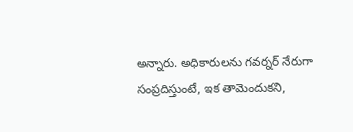అన్నారు. అధికారులను గవర్నర్ నేరుగా సంప్రదిస్తుంటే, ఇక తామెందుకని,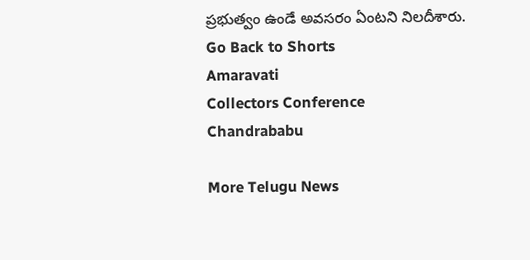ప్రభుత్వం ఉండే అవసరం ఏంటని నిలదీశారు.
Go Back to Shorts
Amaravati
Collectors Conference
Chandrababu

More Telugu News